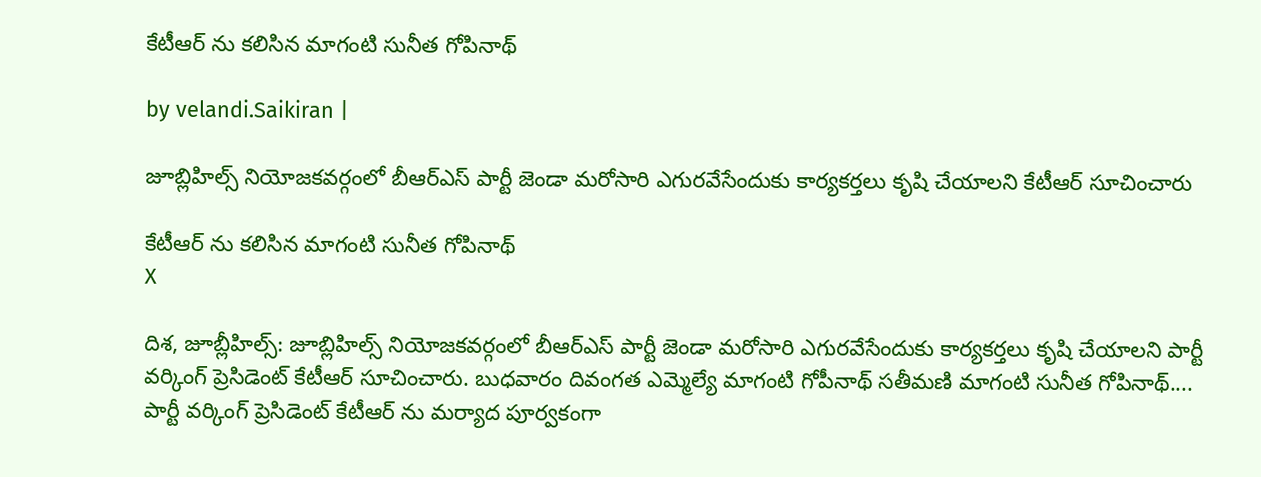కేటీఆర్ ను కలిసిన మాగంటి సునీత గోపినాథ్

by velandi.Saikiran |

జూబ్లిహిల్స్ నియోజకవర్గంలో బీఆర్ఎస్ పార్టీ జెండా మరోసారి ఎగురవేసేందుకు కార్యకర్తలు కృషి చేయాలని కేటీఆర్ సూచించారు

కేటీఆర్ ను కలిసిన మాగంటి సునీత గోపినాథ్
X

దిశ, జూబ్లీహిల్స్: జూబ్లిహిల్స్ నియోజకవర్గంలో బీఆర్ఎస్ పార్టీ జెండా మరోసారి ఎగురవేసేందుకు కార్యకర్తలు కృషి చేయాలని పార్టీ వర్కింగ్ ప్రెసిడెంట్ కేటీఆర్ సూచించారు. బుధవారం దివంగత ఎమ్మెల్యే మాగంటి గోపీనాథ్ సతీమణి మాగంటి సునీత గోపినాథ్.... పార్టీ వర్కింగ్ ప్రెసిడెంట్ కేటీఆర్ ను మర్యాద పూర్వకంగా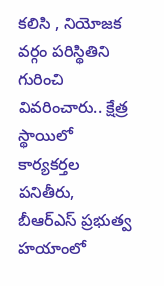కలిసి , నియోజక వర్గం పరిస్థితిని గురించి వివరించారు.. క్షేత్ర స్థాయిలో కార్యకర్తల పనితీరు, బీఆర్ఎస్ ప్రభుత్వ హయాంలో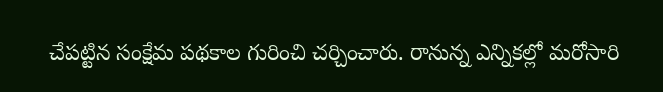చేపట్టిన సంక్షేమ పథకాల గురించి చర్చించారు. రానున్న ఎన్నికల్లో మరోసారి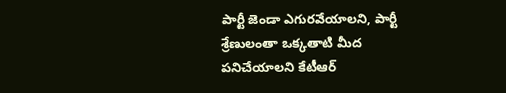పార్టీ జెండా ఎగురవేయాలని, పార్టీ శ్రేణులంతా ఒక్కతాటి మీద పనిచేయాలని కేటీఆర్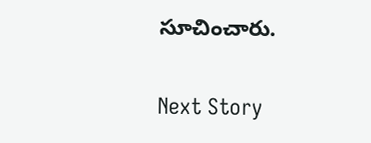సూచించారు.

Next Story